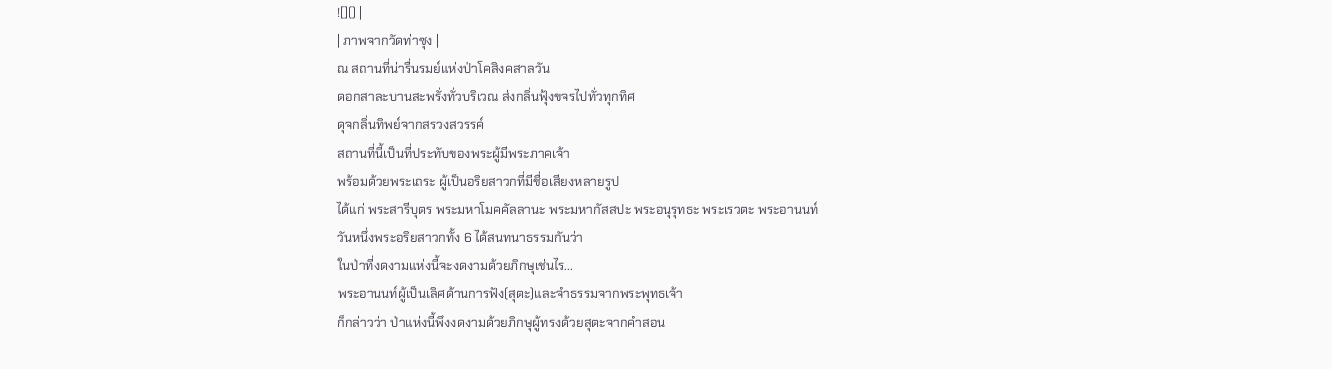![]() |
| ภาพจากวัดท่าซุง |
ณ สถานที่น่ารื่นรมย์แห่งป่าโคสิงคสาลวัน
ดอกสาละบานสะพรั่งทั่วบริเวณ ส่งกลิ่นฟุ้งขจรไปทั่วทุกทิศ
ดุจกลิ่นทิพย์จากสรวงสวรรค์
สถานที่นี้เป็นที่ประทับของพระผู้มีพระภาคเจ้า
พร้อมด้วยพระเถระ ผู้เป็นอริยสาวกที่มีชื่อเสียงหลายรูป
ได้แก่ พระสารีบุตร พระมหาโมคคัลลานะ พระมหากัสสปะ พระอนุรุทธะ พระเรวตะ พระอานนท์
วันหนึ่งพระอริยสาวกทั้ง 6 ได้สนทนาธรรมกันว่า
ในป่าที่งดงามแห่งนี้จะงดงามด้วยภิกษุเช่นไร...
พระอานนท์ผู้เป็นเลิศด้านการฟัง(สุตะ)และจำธรรมจากพระพุทธเจ้า
ก็กล่าวว่า ป่าแห่งนี้พึงงดงามด้วยภิกษุผู้ทรงด้วยสุตะจากคำสอน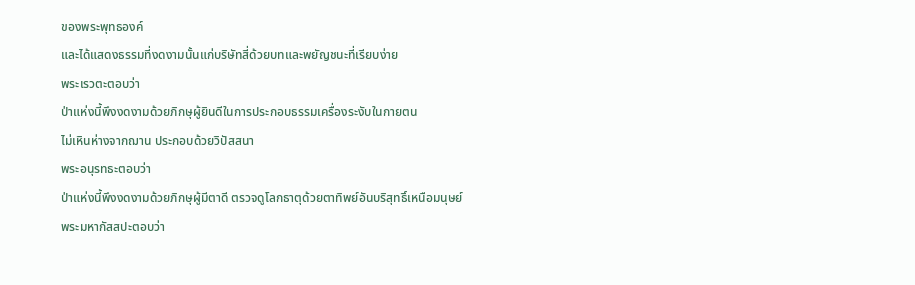ของพระพุทธองค์
และได้แสดงธรรมที่งดงามนั้นแก่บริษัทสี่ด้วยบทและพยัญชนะที่เรียบง่าย
พระเรวตะตอบว่า
ป่าแห่งนี้พึงงดงามด้วยภิกษุผู้ยินดีในการประกอบธรรมเครื่องระงับในกายตน
ไม่เหินห่างจากฌาน ประกอบด้วยวิปัสสนา
พระอนุรทธะตอบว่า
ป่าแห่งนี้พึงงดงามด้วยภิกษุผู้มีตาดี ตรวจดูโลกธาตุด้วยตาทิพย์อันบริสุทธิ์เหนือมนุษย์
พระมหากัสสปะตอบว่า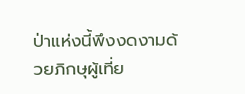ป่าแห่งนี้พึงงดงามด้วยภิกษุผู้เที่ย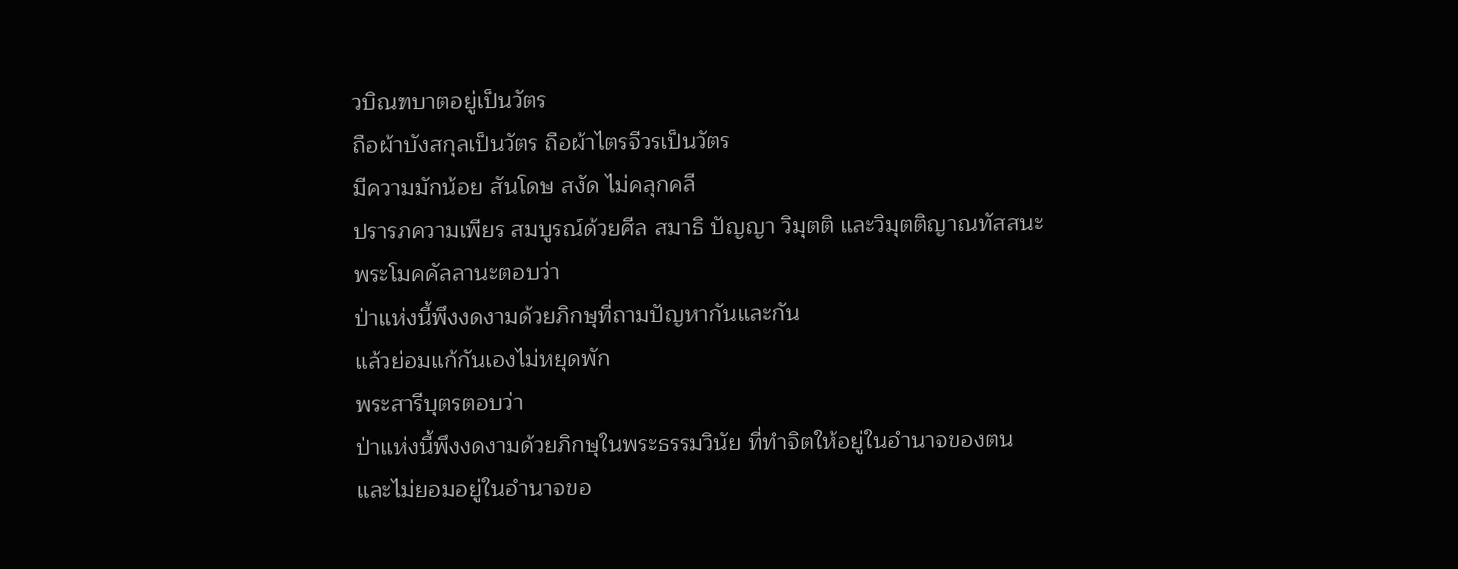วบิณฑบาตอยู่เป็นวัตร
ถือผ้าบังสกุลเป็นวัตร ถือผ้าไตรจีวรเป็นวัตร
มีความมักน้อย สันโดษ สงัด ไม่คลุกคลี
ปรารภความเพียร สมบูรณ์ด้วยศีล สมาธิ ปัญญา วิมุตติ และวิมุตติญาณทัสสนะ
พระโมคคัลลานะตอบว่า
ป่าแห่งนี้พึงงดงามด้วยภิกษุที่ถามปัญหากันและกัน
แล้วย่อมแก้กันเองไม่หยุดพัก
พระสารีบุตรตอบว่า
ป่าแห่งนี้พึงงดงามด้วยภิกษุในพระธรรมวินัย ที่ทำจิตให้อยู่ในอำนาจของตน
และไม่ยอมอยู่ในอำนาจขอ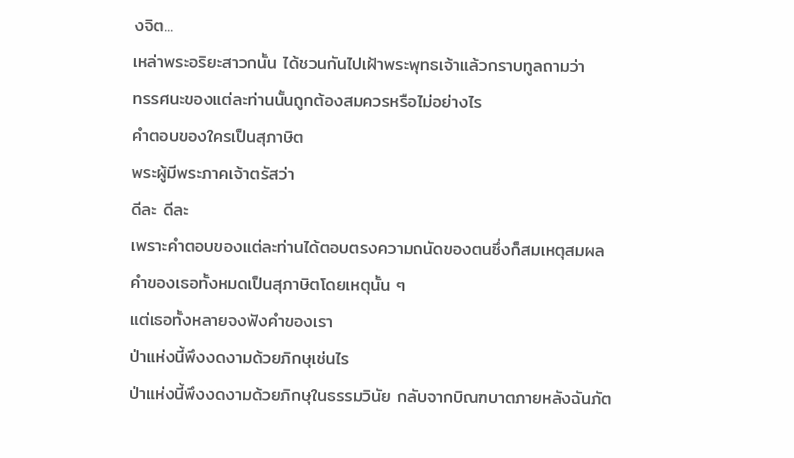งจิต...
เหล่าพระอริยะสาวกนั้น ได้ชวนกันไปเฝ้าพระพุทธเจ้าแล้วกราบทูลถามว่า
ทรรศนะของแต่ละท่านนั้นถูกต้องสมควรหรือไม่อย่างไร
คำตอบของใครเป็นสุภาษิต
พระผู้มีพระภาคเจ้าตรัสว่า
ดีละ ดีละ
เพราะคำตอบของแต่ละท่านได้ตอบตรงความถนัดของตนซึ่งก็สมเหตุสมผล
คำของเธอทั้งหมดเป็นสุภาษิตโดยเหตุนั้น ๆ
แต่เธอทั้งหลายจงฟังคำของเรา
ป่าแห่งนี้พึงงดงามด้วยภิกษุเช่นไร
ป่าแห่งนี้พึงงดงามด้วยภิกษุในธรรมวินัย กลับจากบิณฑบาตภายหลังฉันภัต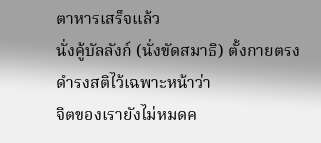ตาหารเสร็จแล้ว
นั่งคู้บัลลังก์ (นั่งขัดสมาธิ) ตั้งกายตรง
ดำรงสติไว้เฉพาะหน้าว่า
จิตของเรายังไม่หมดค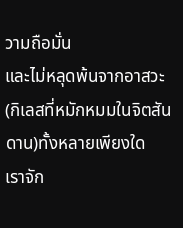วามถือมั่น
และไม่หลุดพ้นจากอาสวะ(กิเลสที่หมักหมมในจิตสันดาน)ทั้งหลายเพียงใด
เราจัก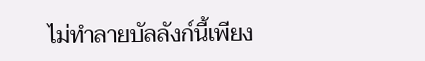ไม่ทำลายบัลลังก์นี้เพียง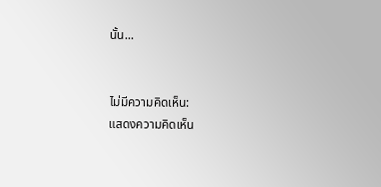นั้น...


ไม่มีความคิดเห็น:
แสดงความคิดเห็น